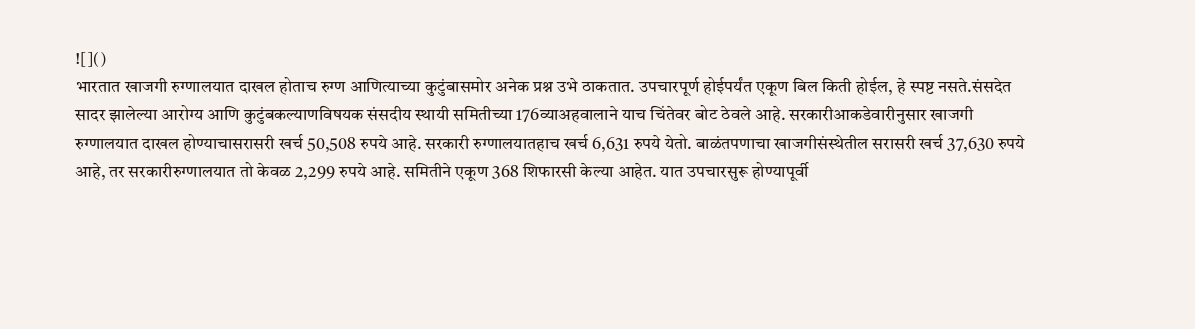![]()
भारतात खाजगी रुग्णालयात दाखल होताच रुग्ण आणित्याच्या कुटुंबासमोर अनेक प्रश्न उभे ठाकतात. उपचारपूर्ण होईपर्यंत एकूण बिल किती होईल, हे स्पष्ट नसते.संसदेत सादर झालेल्या आरोग्य आणि कुटुंबकल्याणविषयक संसदीय स्थायी समितीच्या 176व्याअहवालाने याच चिंतेवर बोट ठेवले आहे. सरकारीआकडेवारीनुसार खाजगी रुग्णालयात दाखल होण्याचासरासरी खर्च 50,508 रुपये आहे. सरकारी रुग्णालयातहाच खर्च 6,631 रुपये येतो. बाळंतपणाचा खाजगीसंस्थेतील सरासरी खर्च 37,630 रुपये आहे, तर सरकारीरुग्णालयात तो केवळ 2,299 रुपये आहे. समितीने एकूण 368 शिफारसी केल्या आहेत. यात उपचारसुरू होण्यापूर्वी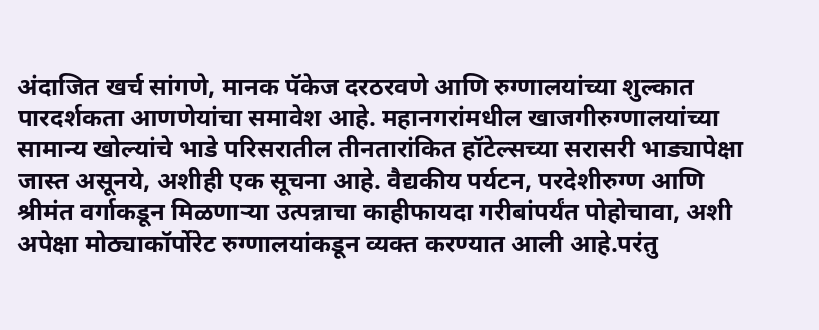अंदाजित खर्च सांगणे, मानक पॅकेज दरठरवणे आणि रुग्णालयांच्या शुल्कात पारदर्शकता आणणेयांचा समावेश आहे. महानगरांमधील खाजगीरुग्णालयांच्या सामान्य खोल्यांचे भाडे परिसरातील तीनतारांकित हॉटेल्सच्या सरासरी भाड्यापेक्षा जास्त असूनये, अशीही एक सूचना आहे. वैद्यकीय पर्यटन, परदेशीरुग्ण आणि श्रीमंत वर्गाकडून मिळणाऱ्या उत्पन्नाचा काहीफायदा गरीबांपर्यंत पोहोचावा, अशी अपेक्षा मोठ्याकॉर्पोरेट रुग्णालयांकडून व्यक्त करण्यात आली आहे.परंतु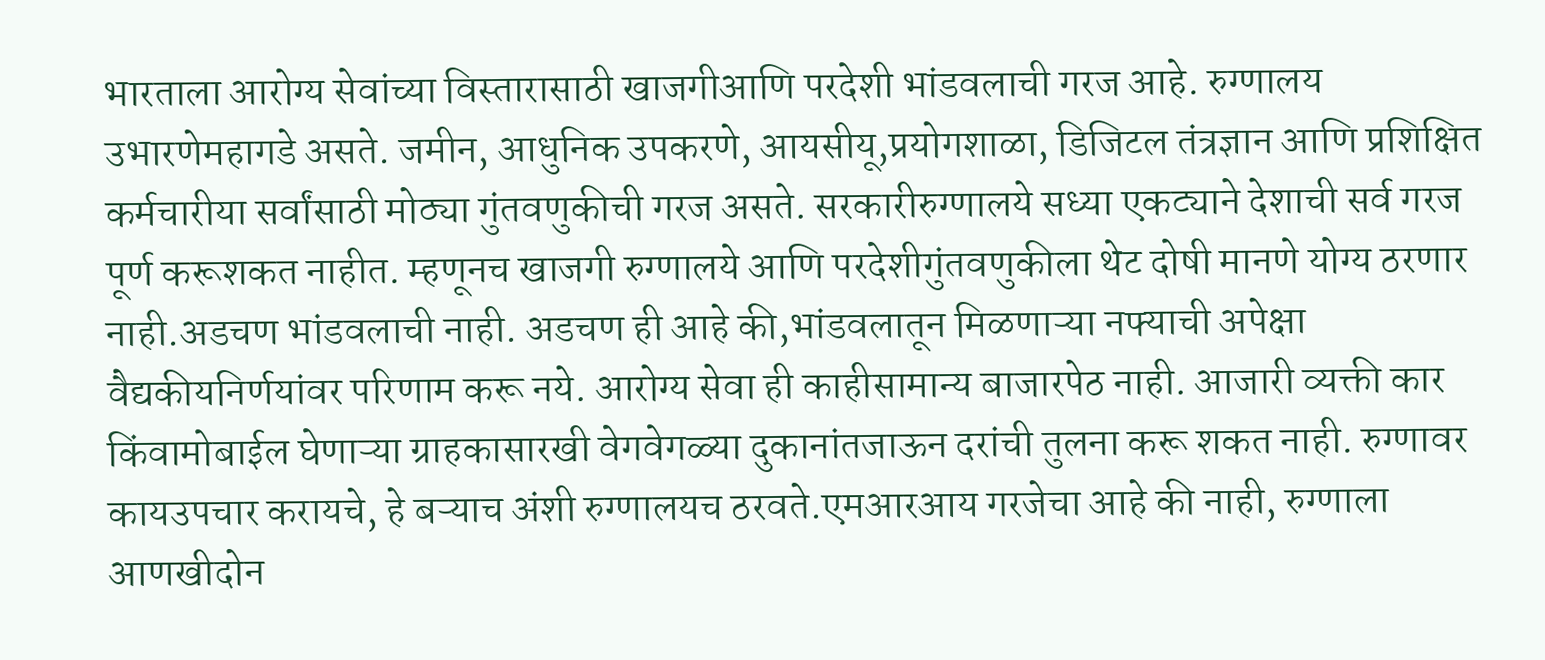भारताला आरोग्य सेवांच्या विस्तारासाठी खाजगीआणि परदेशी भांडवलाची गरज आहे. रुग्णालय उभारणेमहागडे असते. जमीन, आधुनिक उपकरणे, आयसीयू,प्रयोगशाळा, डिजिटल तंत्रज्ञान आणि प्रशिक्षित कर्मचारीया सर्वांसाठी मोठ्या गुंतवणुकीची गरज असते. सरकारीरुग्णालये सध्या एकट्याने देशाची सर्व गरज पूर्ण करूशकत नाहीत. म्हणूनच खाजगी रुग्णालये आणि परदेशीगुंतवणुकीला थेट दोषी मानणे योग्य ठरणार नाही.अडचण भांडवलाची नाही. अडचण ही आहे की,भांडवलातून मिळणाऱ्या नफ्याची अपेक्षा वैद्यकीयनिर्णयांवर परिणाम करू नये. आरोग्य सेवा ही काहीसामान्य बाजारपेठ नाही. आजारी व्यक्ती कार किंवामोबाईल घेणाऱ्या ग्राहकासारखी वेगवेगळ्या दुकानांतजाऊन दरांची तुलना करू शकत नाही. रुग्णावर कायउपचार करायचे, हे बऱ्याच अंशी रुग्णालयच ठरवते.एमआरआय गरजेचा आहे की नाही, रुग्णाला आणखीदोन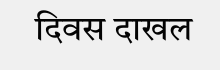दिवस दाखल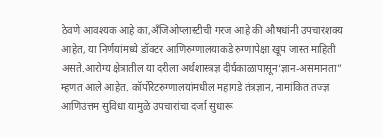ठेवणे आवश्यक आहे का,अँजिओप्लास्टीची गरज आहे की औषधांनी उपचारशक्य आहेत, या निर्णयांमध्ये डॉक्टर आणिरुग्णालयाकडे रुग्णापेक्षा खूप जास्त माहिती असते.आरोग्य क्षेत्रातील या दरीला अर्थशास्त्रज्ञ दीर्घकाळापासून‘ज्ञान-असमानता” म्हणत आले आहेत. कॉर्पोरेटरुग्णालयांमधील महागडे तंत्रज्ञान, नामांकित तज्ज्ञ आणिउत्तम सुविधा यामुळे उपचारांचा दर्जा सुधारू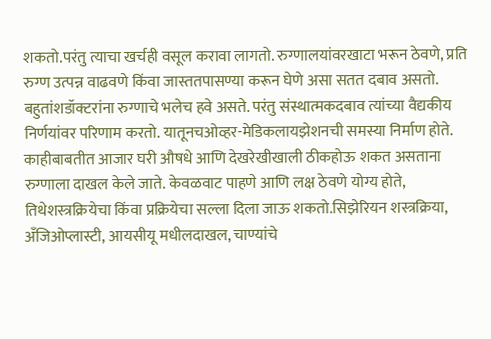शकतो.परंतु त्याचा खर्चही वसूल करावा लागतो. रुग्णालयांवरखाटा भरून ठेवणे, प्रति रुग्ण उत्पन्न वाढवणे किंवा जास्ततपासण्या करून घेणे असा सतत दबाव असतो. बहुतांशडॉक्टरांना रुग्णाचे भलेच हवे असते. परंतु संस्थात्मकदबाव त्यांच्या वैद्यकीय निर्णयांवर परिणाम करतो. यातूनचओव्हर-मेडिकलायझेशनची समस्या निर्माण होते. काहीबाबतीत आजार घरी औषधे आणि देखरेखीखाली ठीकहोऊ शकत असताना रुग्णाला दाखल केले जाते. केवळवाट पाहणे आणि लक्ष ठेवणे योग्य होते, तिथेशस्त्रक्रियेचा किंवा प्रक्रियेचा सल्ला दिला जाऊ शकतो.सिझेरियन शस्त्रक्रिया, अँजिओप्लास्टी, आयसीयू मधीलदाखल, चाण्यांचे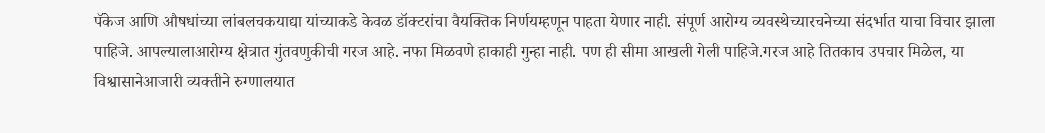पॅकेज आणि औषधांच्या लांबलचकयाद्या यांच्याकडे केवळ डॉक्टरांचा वैयक्तिक निर्णयम्हणून पाहता येणार नाही. संपूर्ण आरोग्य व्यवस्थेच्यारचनेच्या संदर्भात याचा विचार झाला पाहिजे. आपल्यालाआरोग्य क्षेत्रात गुंतवणुकीची गरज आहे. नफा मिळवणे हाकाही गुन्हा नाही. पण ही सीमा आखली गेली पाहिजे.गरज आहे तितकाच उपचार मिळेल, या विश्वासानेआजारी व्यक्तीने रुग्णालयात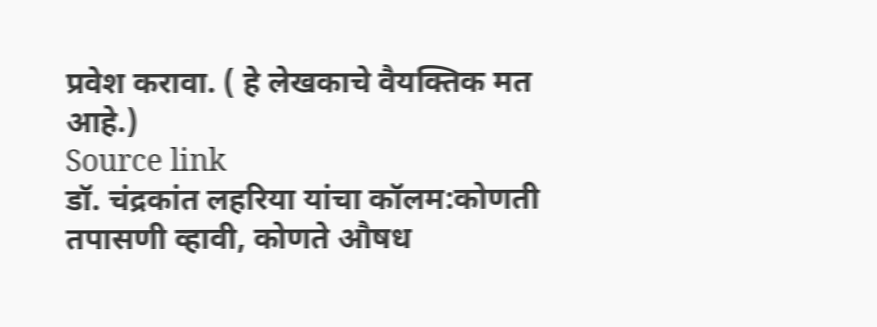प्रवेश करावा. ( हे लेखकाचे वैयक्तिक मत आहे.)
Source link
डॉ. चंद्रकांत लहरिया यांचा कॉलम:कोणती तपासणी व्हावी, कोणते औषध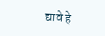द्यावे हे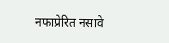नफाप्रेरित नसावे